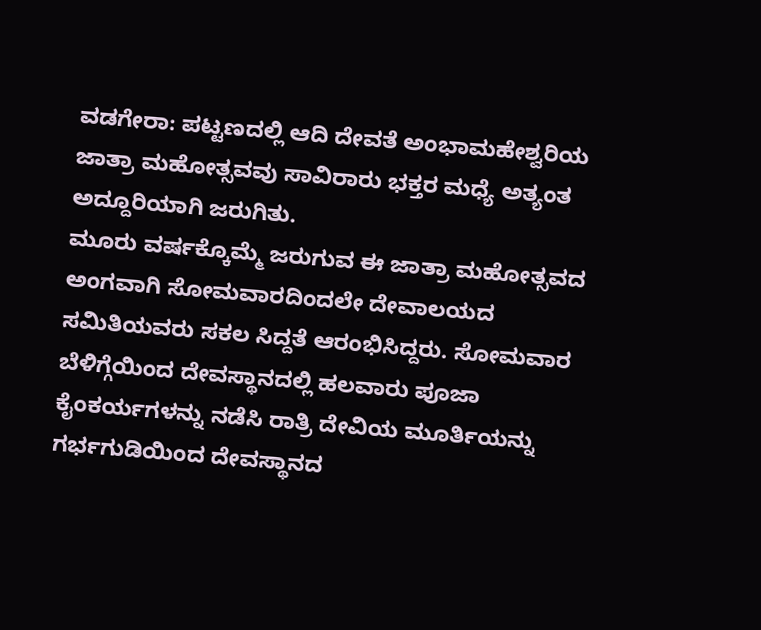ವಡಗೇರಾ: ಪಟ್ಟಣದಲ್ಲಿ ಆದಿ ದೇವತೆ ಅಂಭಾಮಹೇಶ್ವರಿಯ ಜಾತ್ರಾ ಮಹೋತ್ಸವವು ಸಾವಿರಾರು ಭಕ್ತರ ಮಧ್ಯೆ ಅತ್ಯಂತ ಅದ್ದೂರಿಯಾಗಿ ಜರುಗಿತು.
ಮೂರು ವರ್ಷಕ್ಕೊಮ್ಮೆ ಜರುಗುವ ಈ ಜಾತ್ರಾ ಮಹೋತ್ಸವದ ಅಂಗವಾಗಿ ಸೋಮವಾರದಿಂದಲೇ ದೇವಾಲಯದ ಸಮಿತಿಯವರು ಸಕಲ ಸಿದ್ದತೆ ಆರಂಭಿಸಿದ್ದರು. ಸೋಮವಾರ ಬೆಳಿಗ್ಗೆಯಿಂದ ದೇವಸ್ಥಾನದಲ್ಲಿ ಹಲವಾರು ಪೂಜಾ ಕೈಂಕರ್ಯಗಳನ್ನು ನಡೆಸಿ ರಾತ್ರಿ ದೇವಿಯ ಮೂರ್ತಿಯನ್ನು ಗರ್ಭಗುಡಿಯಿಂದ ದೇವಸ್ಥಾನದ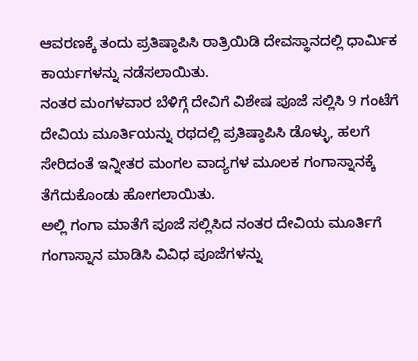ಆವರಣಕ್ಕೆ ತಂದು ಪ್ರತಿಷ್ಠಾಪಿಸಿ ರಾತ್ರಿಯಿಡಿ ದೇವಸ್ಥಾನದಲ್ಲಿ ಧಾರ್ಮಿಕ ಕಾರ್ಯಗಳನ್ನು ನಡೆಸಲಾಯಿತು.
ನಂತರ ಮಂಗಳವಾರ ಬೆಳಿಗ್ಗೆ ದೇವಿಗೆ ವಿಶೇಷ ಪೂಜೆ ಸಲ್ಲಿಸಿ 9 ಗಂಟೆಗೆ ದೇವಿಯ ಮೂರ್ತಿಯನ್ನು ರಥದಲ್ಲಿ ಪ್ರತಿಷ್ಠಾಪಿಸಿ ಡೊಳ್ಳು, ಹಲಗೆ ಸೇರಿದಂತೆ ಇನ್ನೀತರ ಮಂಗಲ ವಾದ್ಯಗಳ ಮೂಲಕ ಗಂಗಾಸ್ನಾನಕ್ಕೆ ತೆಗೆದುಕೊಂಡು ಹೋಗಲಾಯಿತು.
ಅಲ್ಲಿ ಗಂಗಾ ಮಾತೆಗೆ ಪೂಜೆ ಸಲ್ಲಿಸಿದ ನಂತರ ದೇವಿಯ ಮೂರ್ತಿಗೆ ಗಂಗಾಸ್ನಾನ ಮಾಡಿಸಿ ವಿವಿಧ ಪೂಜೆಗಳನ್ನು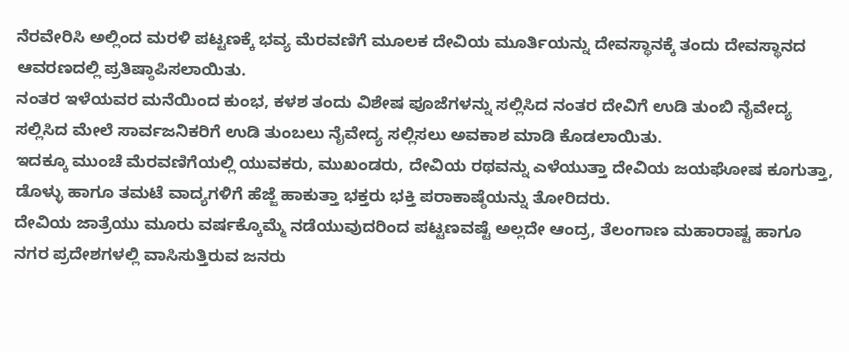ನೆರವೇರಿಸಿ ಅಲ್ಲಿಂದ ಮರಳಿ ಪಟ್ಟಣಕ್ಕೆ ಭವ್ಯ ಮೆರವಣಿಗೆ ಮೂಲಕ ದೇವಿಯ ಮೂರ್ತಿಯನ್ನು ದೇವಸ್ಥಾನಕ್ಕೆ ತಂದು ದೇವಸ್ಥಾನದ ಆವರಣದಲ್ಲಿ ಪ್ರತಿಷ್ಠಾಪಿಸಲಾಯಿತು.
ನಂತರ ಇಳೆಯವರ ಮನೆಯಿಂದ ಕುಂಭ, ಕಳಶ ತಂದು ವಿಶೇಷ ಪೂಜೆಗಳನ್ನು ಸಲ್ಲಿಸಿದ ನಂತರ ದೇವಿಗೆ ಉಡಿ ತುಂಬಿ ನೈವೇದ್ಯ ಸಲ್ಲಿಸಿದ ಮೇಲೆ ಸಾರ್ವಜನಿಕರಿಗೆ ಉಡಿ ತುಂಬಲು ನೈವೇದ್ಯ ಸಲ್ಲಿಸಲು ಅವಕಾಶ ಮಾಡಿ ಕೊಡಲಾಯಿತು.
ಇದಕ್ಕೂ ಮುಂಚೆ ಮೆರವಣಿಗೆಯಲ್ಲಿ ಯುವಕರು, ಮುಖಂಡರು, ದೇವಿಯ ರಥವನ್ನು ಎಳೆಯುತ್ತಾ ದೇವಿಯ ಜಯಘೋಷ ಕೂಗುತ್ತಾ, ಡೊಳ್ಳು ಹಾಗೂ ತಮಟೆ ವಾದ್ಯಗಳಿಗೆ ಹೆಜ್ಜೆ ಹಾಕುತ್ತಾ ಭಕ್ತರು ಭಕ್ತಿ ಪರಾಕಾಷ್ಠೆಯನ್ನು ತೋರಿದರು.
ದೇವಿಯ ಜಾತ್ರೆಯು ಮೂರು ವರ್ಷಕ್ಕೊಮ್ಮೆ ನಡೆಯುವುದರಿಂದ ಪಟ್ಟಣವಷ್ಟೆ ಅಲ್ಲದೇ ಆಂದ್ರ, ತೆಲಂಗಾಣ ಮಹಾರಾಷ್ಟ ಹಾಗೂ ನಗರ ಪ್ರದೇಶಗಳಲ್ಲಿ ವಾಸಿಸುತ್ತಿರುವ ಜನರು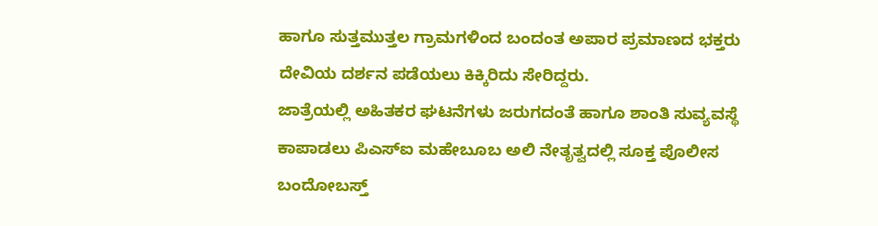ಹಾಗೂ ಸುತ್ತಮುತ್ತಲ ಗ್ರಾಮಗಳಿಂದ ಬಂದಂತ ಅಪಾರ ಪ್ರಮಾಣದ ಭಕ್ತರು ದೇವಿಯ ದರ್ಶನ ಪಡೆಯಲು ಕಿಕ್ಕಿರಿದು ಸೇರಿದ್ದರು.
ಜಾತ್ರೆಯಲ್ಲಿ ಅಹಿತಕರ ಘಟನೆಗಳು ಜರುಗದಂತೆ ಹಾಗೂ ಶಾಂತಿ ಸುವ್ಯವಸ್ಥೆ ಕಾಪಾಡಲು ಪಿಎಸ್ಐ ಮಹೇಬೂಬ ಅಲಿ ನೇತೃತ್ವದಲ್ಲಿ ಸೂಕ್ತ ಪೊಲೀಸ ಬಂದೋಬಸ್ತ್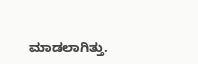ಮಾಡಲಾಗಿತ್ತು.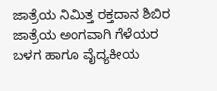ಜಾತ್ರೆಯ ನಿಮಿತ್ತ ರಕ್ತದಾನ ಶಿಬಿರ
ಜಾತ್ರೆಯ ಅಂಗವಾಗಿ ಗೆಳೆಯರ ಬಳಗ ಹಾಗೂ ವೈದ್ಯಕೀಯ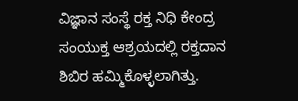ವಿಜ್ಞಾನ ಸಂಸ್ಥೆ ರಕ್ತ ನಿಧಿ ಕೇಂದ್ರ ಸಂಯುಕ್ತ ಆಶ್ರಯದಲ್ಲಿ ರಕ್ತದಾನ ಶಿಬಿರ ಹಮ್ಮಿಕೊಳ್ಳಲಾಗಿತ್ತು.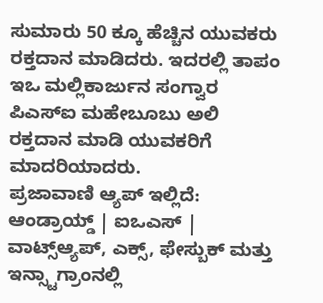ಸುಮಾರು 50 ಕ್ಕೂ ಹೆಚ್ಚಿನ ಯುವಕರು ರಕ್ತದಾನ ಮಾಡಿದರು. ಇದರಲ್ಲಿ ತಾಪಂ ಇಒ ಮಲ್ಲಿಕಾರ್ಜುನ ಸಂಗ್ವಾರ ಪಿಎಸ್ಐ ಮಹೇಬೂಬು ಅಲಿ ರಕ್ತದಾನ ಮಾಡಿ ಯುವಕರಿಗೆ ಮಾದರಿಯಾದರು.
ಪ್ರಜಾವಾಣಿ ಆ್ಯಪ್ ಇಲ್ಲಿದೆ: ಆಂಡ್ರಾಯ್ಡ್ | ಐಒಎಸ್ | ವಾಟ್ಸ್ಆ್ಯಪ್, ಎಕ್ಸ್, ಫೇಸ್ಬುಕ್ ಮತ್ತು ಇನ್ಸ್ಟಾಗ್ರಾಂನಲ್ಲಿ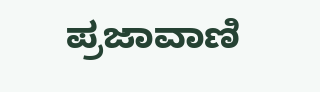ಪ್ರಜಾವಾಣಿ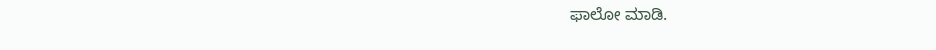ಫಾಲೋ ಮಾಡಿ.